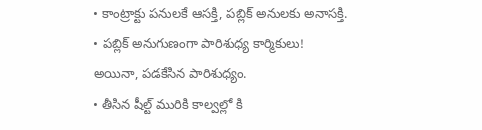• కాంట్రాక్టు పనులకే ఆసక్తి, పబ్లిక్ అనులకు అనాసక్తి.
• పబ్లిక్ అనుగుణంగా పారిశుధ్య కార్మికులు!
అయినా, పడకేసిన పారిశుధ్యం.
• తీసిన షీల్ట్ మురికి కాల్వల్లో కి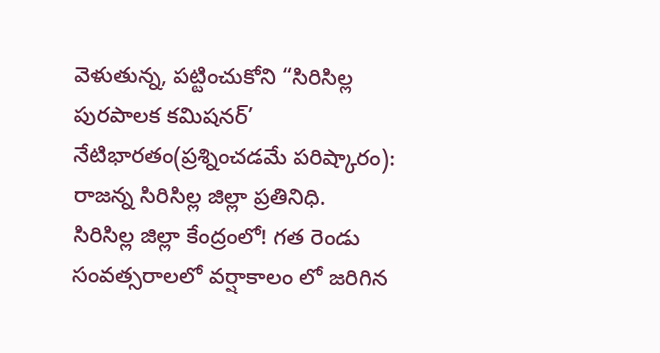వెళుతున్న, పట్టించుకోని “సిరిసిల్ల పురపాలక కమిషనర్’
నేటిభారతం(ప్రశ్నించడమే పరిష్కారం):
రాజన్న సిరిసిల్ల జిల్లా ప్రతినిధి.
సిరిసిల్ల జిల్లా కేంద్రంలో! గత రెండు సంవత్సరాలలో వర్షాకాలం లో జరిగిన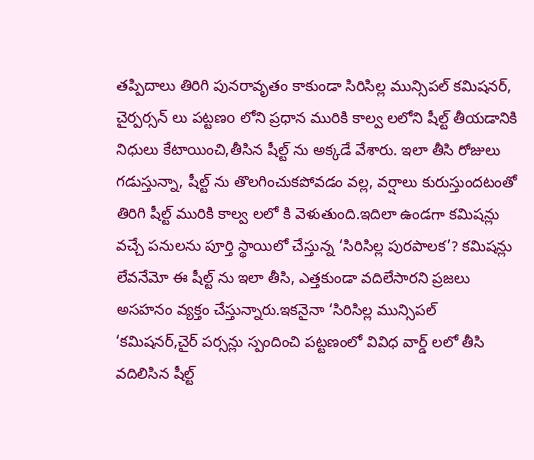తప్పిదాలు తిరిగి పునరావృతం కాకుండా సిరిసిల్ల మున్సిపల్ కమిషనర్, చైర్పర్సన్ లు పట్టణo లోని ప్రధాన మురికి కాల్వ లలోని షీల్ట్ తీయడానికి నిధులు కేటాయించి,తీసిన షీల్ట్ ను అక్కడే వేశారు. ఇలా తీసి రోజులు గడుస్తున్నా, షీల్ట్ ను తొలగించుకపోవడం వల్ల, వర్షాలు కురుస్తుందటంతో తిరిగి షీల్ట్ మురికి కాల్వ లలో కి వెళుతుంది.ఇదిలా ఉండగా కమిషన్లు వచ్చే పనులను పూర్తి స్థాయిలో చేస్తున్న ‘సిరిసిల్ల పురపాలక’? కమిషన్లు లేవనేమో ఈ షీల్ట్ ను ఇలా తీసి, ఎత్తకుండా వదిలేసారని ప్రజలు అసహనం వ్యక్తం చేస్తున్నారు.ఇకనైనా ‘సిరిసిల్ల మున్సిపల్ ‘కమిషనర్,చైర్ పర్సన్లు స్పందించి పట్టణంలో వివిధ వార్డ్ లలో తీసి వదిలిసిన షీల్ట్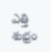ఎత్తి శుభ్రం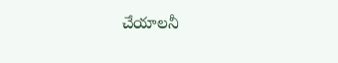చేయాలనీ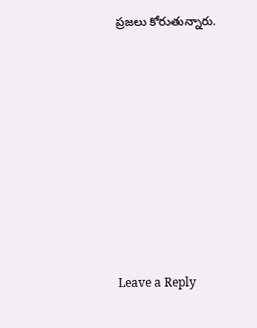ప్రజలు కోరుతున్నారు.











Leave a Reply